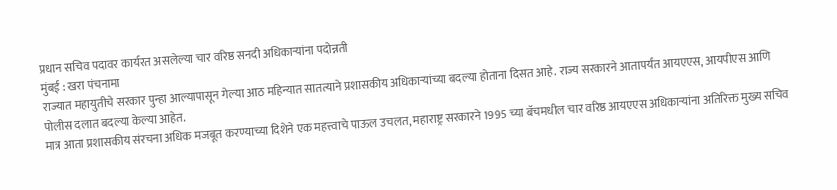प्रधान सचिव पदावर कार्यरत असलेल्या चार वरिष्ठ सनदी अधिकाऱ्यांना पदोन्नती
मुंबई : खरा पंचनामा
राज्यात महायुतीचे सरकार पुन्हा आल्यापासून गेल्या आठ महिन्यात सातत्याने प्रशासकीय अधिकाऱ्यांच्या बदल्या होताना दिसत आहे. राज्य सरकारने आतापर्यंत आयएएस, आयपीएस आणि पोलीस दलात बदल्या केल्या आहेत.
मात्र आता प्रशासकीय संरचना अधिक मजबूत करण्याच्या दिशेने एक महत्त्वाचे पाऊल उचलत, महाराष्ट्र सरकारने 1995 च्या बॅचमधील चार वरिष्ठ आयएएस अधिकाऱ्यांना अतिरिक्त मुख्य सचिव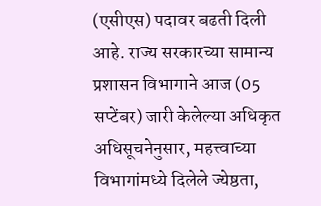(एसीएस) पदावर बढती दिली आहे. राज्य सरकारच्या सामान्य प्रशासन विभागाने आज (05 सप्टेंबर) जारी केलेल्या अधिकृत अधिसूचनेनुसार, महत्त्वाच्या विभागांमध्ये दिलेले ज्येष्ठता,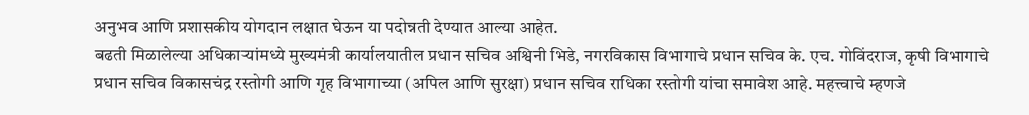अनुभव आणि प्रशासकीय योगदान लक्षात घेऊन या पदोन्नती देण्यात आल्या आहेत.
बढती मिळालेल्या अधिकाऱ्यांमध्ये मुख्यमंत्री कार्यालयातील प्रधान सचिव अश्विनी भिडे, नगरविकास विभागाचे प्रधान सचिव के. एच. गोविंदराज, कृषी विभागाचे प्रधान सचिव विकासचंद्र रस्तोगी आणि गृह विभागाच्या (अपिल आणि सुरक्षा) प्रधान सचिव राधिका रस्तोगी यांचा समावेश आहे. महत्त्वाचे म्हणजे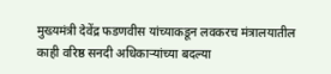मुख्यमंत्री देवेंद्र फडणवीस यांच्याकडून लवकरच मंत्रालयातील काही वरिष्ठ सनदी अधिकाऱ्यांच्या बदल्या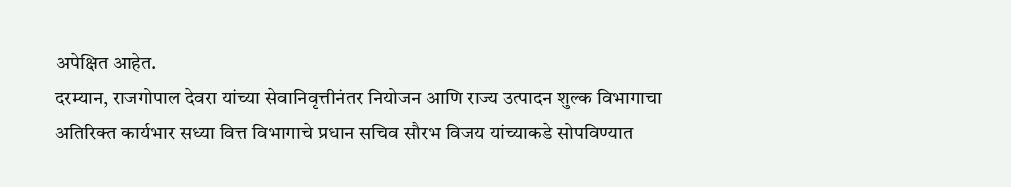अपेक्षित आहेत.
दरम्यान, राजगोपाल देवरा यांच्या सेवानिवृत्तीनंतर नियोजन आणि राज्य उत्पादन शुल्क विभागाचा अतिरिक्त कार्यभार सध्या वित्त विभागाचे प्रधान सचिव सौरभ विजय यांच्याकडे सोपविण्यात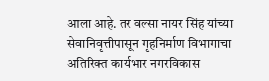आला आहे. तर वल्सा नायर सिंह यांच्या सेवानिवृत्तीपासून गृहनिर्माण विभागाचा अतिरिक्त कार्यभार नगरविकास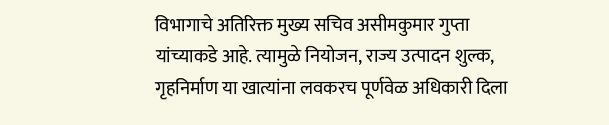विभागाचे अतिरिक्त मुख्य सचिव असीमकुमार गुप्ता यांच्याकडे आहे. त्यामुळे नियोजन, राज्य उत्पादन शुल्क, गृहनिर्माण या खात्यांना लवकरच पूर्णवेळ अधिकारी दिला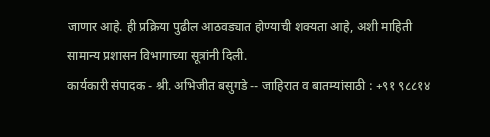जाणार आहे. ही प्रक्रिया पुढील आठवड्यात होण्याची शक्यता आहे, अशी माहिती सामान्य प्रशासन विभागाच्या सूत्रांनी दिली.
कार्यकारी संपादक - श्री. अभिजीत बसुगडे -- जाहिरात व बातम्यांसाठी : +९१ ९८८१४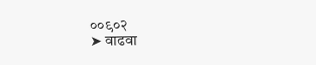००९०२
➤ वाढवा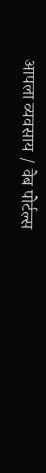आपला व्यवसाय / वेब पोर्टल्स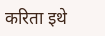करिता इथे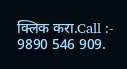क्लिक करा.Call :- 9890 546 909.